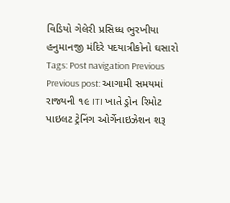વિડિયો ગેલેરી પ્રસિધ્ધ ભુરખીયા હનુમાનજી મંદિરે પદયાત્રીકોનો ઘસારો Tags: Post navigation Previous Previous post: આગામી સમયમાં રાજ્યની ૧૯ ITI ખાતે ડ્રોન રિમોટ પાઇલટ ટ્રેનિંગ ઓર્ગેનાઇઝેશન શરૂ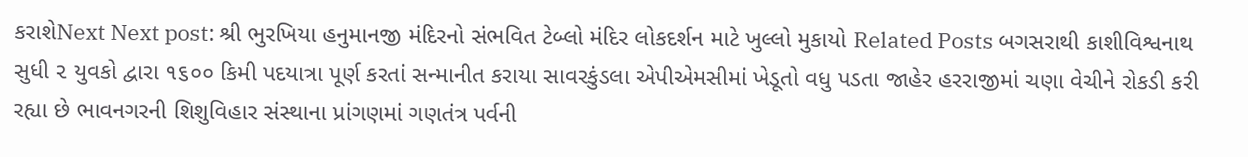કરાશેNext Next post: શ્રી ભુરખિયા હનુમાનજી મંદિરનો સંભવિત ટેબ્લો મંદિર લોકદર્શન માટે ખુલ્લો મુકાયો Related Posts બગસરાથી કાશીવિશ્વનાથ સુધી ૨ યુવકો દ્વારા ૧૬૦૦ કિમી પદયાત્રા પૂર્ણ કરતાં સન્માનીત કરાયા સાવરકુંડલા એપીએમસીમાં ખેડૂતો વધુ પડતા જાહેર હરરાજીમાં ચણા વેચીને રોકડી કરી રહ્યા છે ભાવનગરની શિશુવિહાર સંસ્થાના પ્રાંગણમાં ગણતંત્ર પર્વની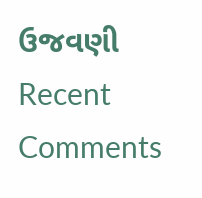ઉજવણી
Recent Comments